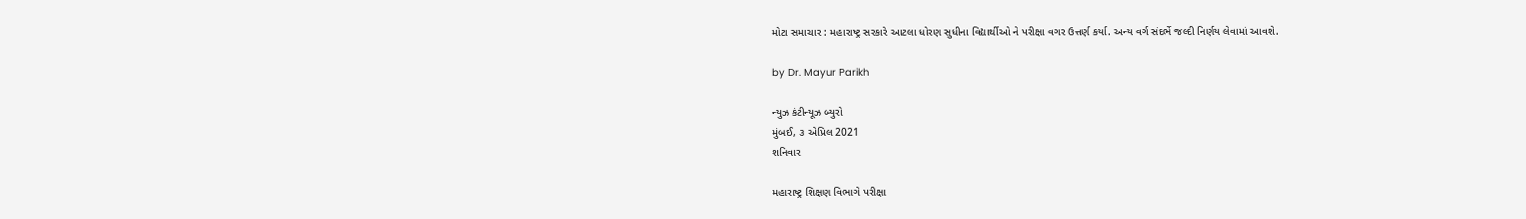મોટા સમાચાર : મહારાષ્ટ્ર સરકારે આટલા ધોરણ સુધીના વિદ્યાર્થીઓ ને પરીક્ષા વગર ઉત્તર્ણ કર્યા. અન્ય વર્ગ સંદર્ભે જલ્દી નિર્ણય લેવામાં આવશે.

by Dr. Mayur Parikh

ન્યુઝ કંટીન્યૂઝ બ્યુરો
મુંબઈ, ૩ એપ્રિલ 2021
શનિવાર

મહારાષ્ટ્ર શિક્ષણ વિભાગે પરીક્ષા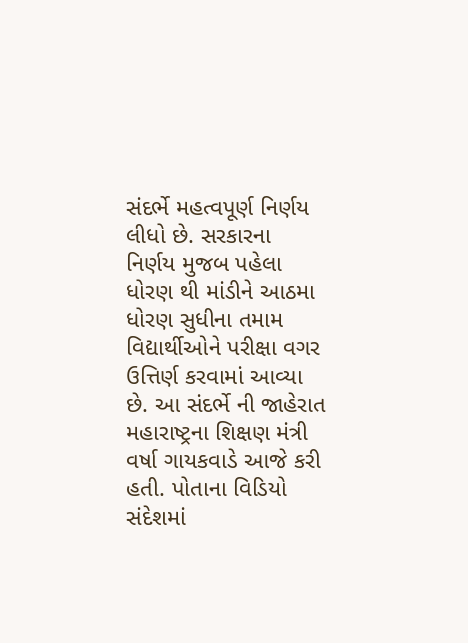સંદર્ભે મહત્વપૂર્ણ નિર્ણય લીધો છે. સરકારના નિર્ણય મુજબ પહેલા ધોરણ થી માંડીને આઠમા ધોરણ સુધીના તમામ વિદ્યાર્થીઓને પરીક્ષા વગર ઉત્તિર્ણ કરવામાં આવ્યા છે. આ સંદર્ભે ની જાહેરાત મહારાષ્ટ્રના શિક્ષણ મંત્રી વર્ષા ગાયકવાડે આજે કરી હતી. પોતાના વિડિયો સંદેશમાં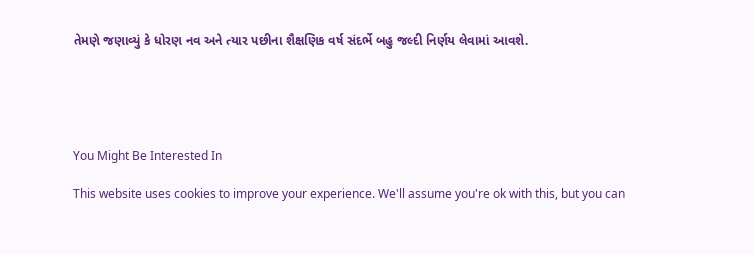તેમણે જણાવ્યું કે ધોરણ નવ અને ત્યાર પછીના શૈક્ષણિક વર્ષ સંદર્ભે બહુ જલ્દી નિર્ણય લેવામાં આવશે.





You Might Be Interested In

This website uses cookies to improve your experience. We'll assume you're ok with this, but you can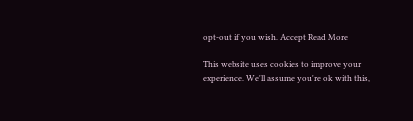opt-out if you wish. Accept Read More

This website uses cookies to improve your experience. We'll assume you're ok with this,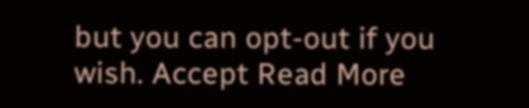but you can opt-out if you wish. Accept Read More